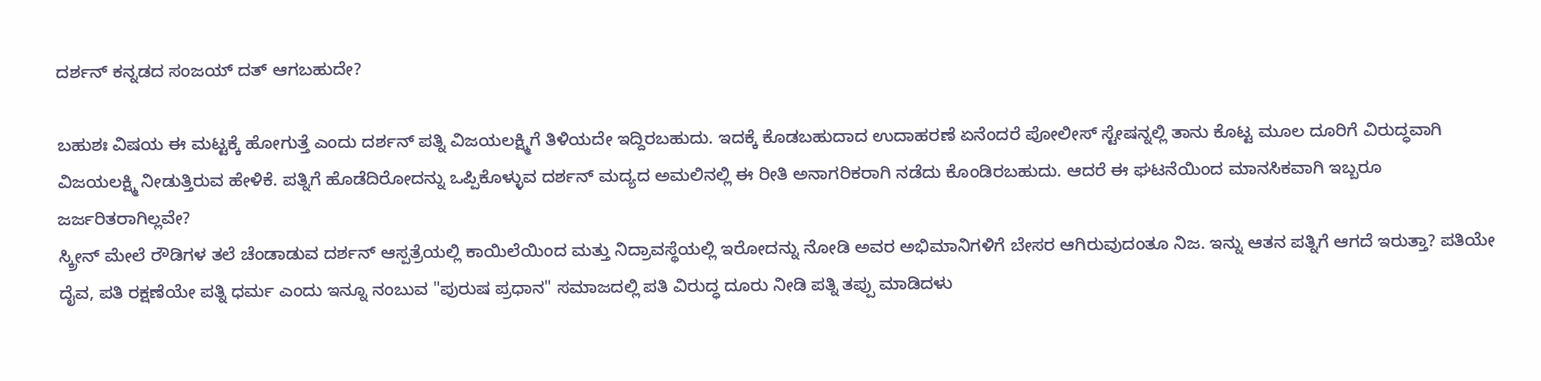ದರ್ಶನ್ ಕನ್ನಡದ ಸಂಜಯ್ ದತ್ ಆಗಬಹುದೇ?

ಬಹುಶಃ ವಿಷಯ ಈ ಮಟ್ಟಕ್ಕೆ ಹೋಗುತ್ತೆ ಎಂದು ದರ್ಶನ್ ಪತ್ನಿ ವಿಜಯಲಕ್ಷ್ಮಿಗೆ ತಿಳಿಯದೇ ಇದ್ದಿರಬಹುದು. ಇದಕ್ಕೆ ಕೊಡಬಹುದಾದ ಉದಾಹರಣೆ ಏನೆಂದರೆ ಪೋಲೀಸ್ ಸ್ಟೇಷನ್ನಲ್ಲಿ ತಾನು ಕೊಟ್ಟ ಮೂಲ ದೂರಿಗೆ ವಿರುದ್ಧವಾಗಿ ವಿಜಯಲಕ್ಷ್ಮಿ ನೀಡುತ್ತಿರುವ ಹೇಳಿಕೆ. ಪತ್ನಿಗೆ ಹೊಡೆದಿರೋದನ್ನು ಒಪ್ಪಿಕೊಳ್ಳುವ ದರ್ಶನ್ ಮದ್ಯದ ಅಮಲಿನಲ್ಲಿ ಈ ರೀತಿ ಅನಾಗರಿಕರಾಗಿ ನಡೆದು ಕೊಂಡಿರಬಹುದು. ಆದರೆ ಈ ಘಟನೆಯಿಂದ ಮಾನಸಿಕವಾಗಿ ಇಬ್ಬರೂ ಜರ್ಜರಿತರಾಗಿಲ್ಲವೇ?
ಸ್ಕ್ರೀನ್ ಮೇಲೆ ರೌಡಿಗಳ ತಲೆ ಚೆಂಡಾಡುವ ದರ್ಶನ್ ಆಸ್ಪತ್ರೆಯಲ್ಲಿ ಕಾಯಿಲೆಯಿಂದ ಮತ್ತು ನಿದ್ರಾವಸ್ಥೆಯಲ್ಲಿ ಇರೋದನ್ನು ನೋಡಿ ಅವರ ಅಭಿಮಾನಿಗಳಿಗೆ ಬೇಸರ ಆಗಿರುವುದಂತೂ ನಿಜ. ಇನ್ನು ಆತನ ಪತ್ನಿಗೆ ಆಗದೆ ಇರುತ್ತಾ? ಪತಿಯೇ ದೈವ, ಪತಿ ರಕ್ಷಣೆಯೇ ಪತ್ನಿ ಧರ್ಮ ಎಂದು ಇನ್ನೂ ನಂಬುವ "ಪುರುಷ ಪ್ರಧಾನ" ಸಮಾಜದಲ್ಲಿ ಪತಿ ವಿರುದ್ಧ ದೂರು ನೀಡಿ ಪತ್ನಿ ತಪ್ಪು ಮಾಡಿದಳು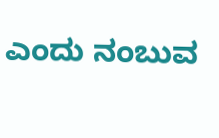ಎಂದು ನಂಬುವ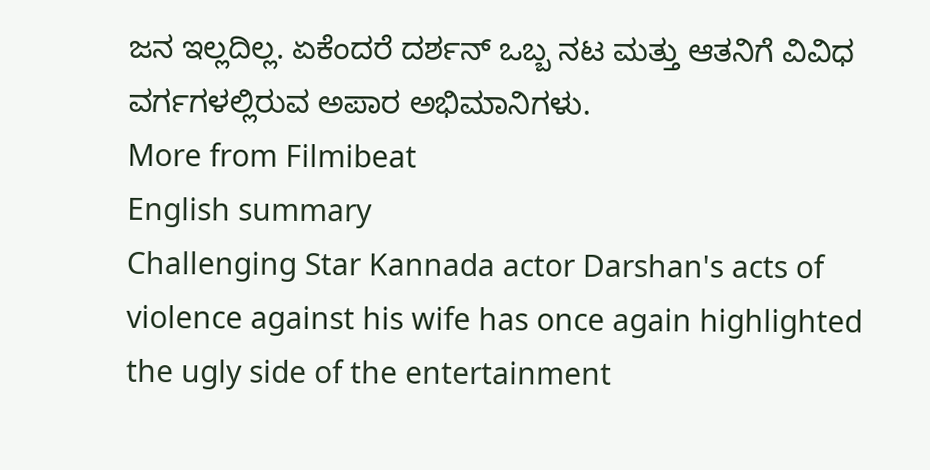ಜನ ಇಲ್ಲದಿಲ್ಲ. ಏಕೆಂದರೆ ದರ್ಶನ್ ಒಬ್ಬ ನಟ ಮತ್ತು ಆತನಿಗೆ ವಿವಿಧ ವರ್ಗಗಳಲ್ಲಿರುವ ಅಪಾರ ಅಭಿಮಾನಿಗಳು.
More from Filmibeat
English summary
Challenging Star Kannada actor Darshan's acts of violence against his wife has once again highlighted the ugly side of the entertainment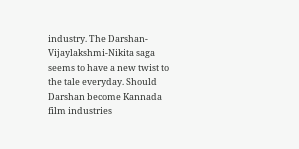industry. The Darshan-Vijaylakshmi-Nikita saga seems to have a new twist to the tale everyday. Should Darshan become Kannada film industries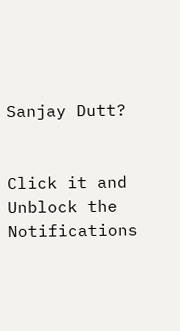Sanjay Dutt?


Click it and Unblock the Notifications